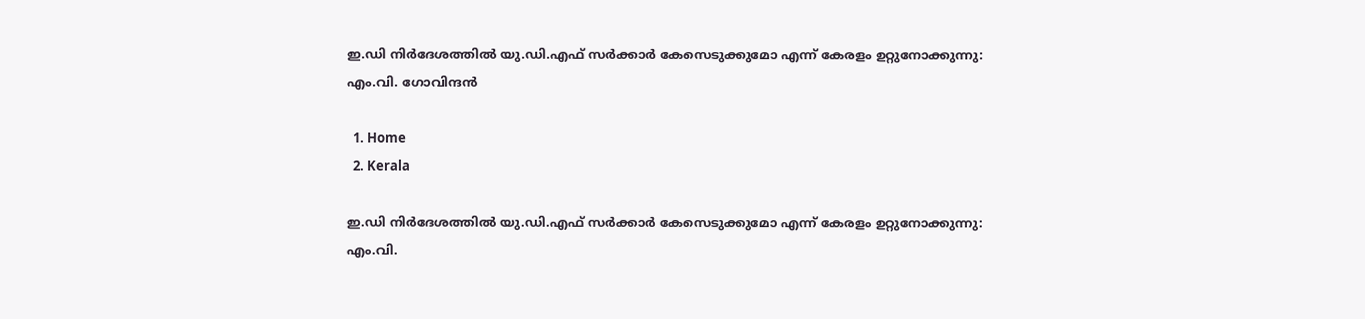ഇ.ഡി നിർദേശത്തിൽ യു.ഡി.എഫ് സർക്കാർ കേസെടുക്കുമോ എന്ന് കേരളം ഉറ്റുനോക്കുന്നു: എം.വി. ഗോവിന്ദൻ

  1. Home
  2. Kerala

ഇ.ഡി നിർദേശത്തിൽ യു.ഡി.എഫ് സർക്കാർ കേസെടുക്കുമോ എന്ന് കേരളം ഉറ്റുനോക്കുന്നു: എം.വി.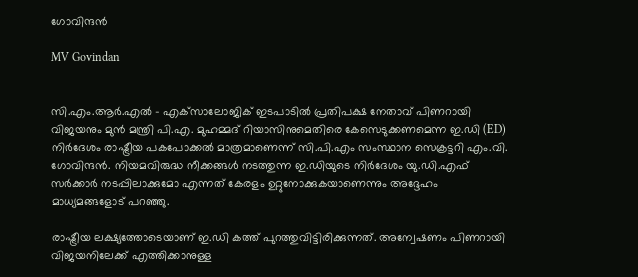ഗോവിന്ദൻ

MV Govindan


സി.എം.ആർ.എൽ - എക്‌സാലോജിക് ഇടപാടിൽ പ്രതിപക്ഷ നേതാവ് പിണറായി വിജയനും മുൻ മന്ത്രി പി.എ. മുഹമ്മദ് റിയാസിനുമെതിരെ കേസെടുക്കണമെന്ന ഇ.ഡി (ED) നിർദേശം രാഷ്ട്രീയ പകപോക്കൽ മാത്രമാണെന്ന് സി.പി.എം സംസ്ഥാന സെക്രട്ടറി എം.വി. ഗോവിന്ദൻ. നിയമവിരുദ്ധ നീക്കങ്ങൾ നടത്തുന്ന ഇ.ഡിയുടെ നിർദേശം യു.ഡി.എഫ് സർക്കാർ നടപ്പിലാക്കുമോ എന്നത് കേരളം ഉറ്റുനോക്കുകയാണെന്നും അദ്ദേഹം മാധ്യമങ്ങളോട് പറഞ്ഞു.

രാഷ്ട്രീയ ലക്ഷ്യത്തോടെയാണ് ഇ.ഡി കത്ത് പുറത്തുവിട്ടിരിക്കുന്നത്. അന്വേഷണം പിണറായി വിജയനിലേക്ക് എത്തിക്കാനുള്ള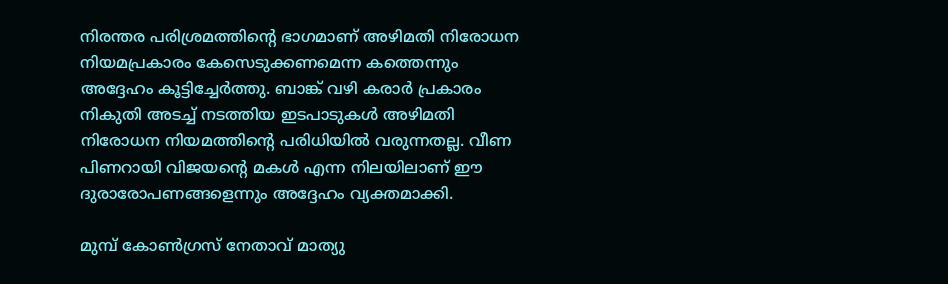നിരന്തര പരിശ്രമത്തിന്റെ ഭാഗമാണ് അഴിമതി നിരോധന നിയമപ്രകാരം കേസെടുക്കണമെന്ന കത്തെന്നും അദ്ദേഹം കൂട്ടിച്ചേർത്തു. ബാങ്ക് വഴി കരാർ പ്രകാരം നികുതി അടച്ച് നടത്തിയ ഇടപാടുകൾ അഴിമതി നിരോധന നിയമത്തിന്റെ പരിധിയിൽ വരുന്നതല്ല. വീണ പിണറായി വിജയന്റെ മകൾ എന്ന നിലയിലാണ് ഈ ദുരാരോപണങ്ങളെന്നും അദ്ദേഹം വ്യക്തമാക്കി.

മുമ്പ് കോൺഗ്രസ് നേതാവ് മാത്യു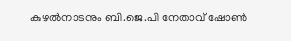കുഴൽനാടനും ബി.ജെ.പി നേതാവ് ഷോൺ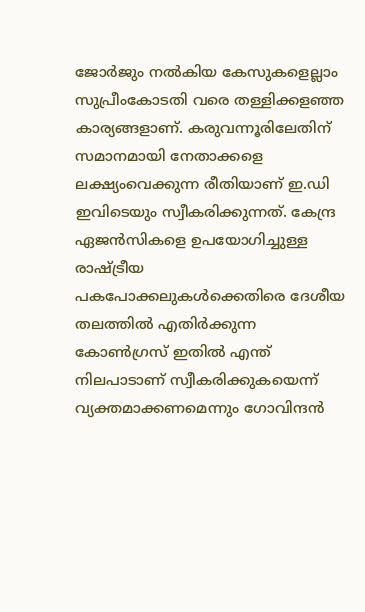ജോർജും നൽകിയ കേസുകളെല്ലാം സുപ്രീംകോടതി വരെ തള്ളിക്കളഞ്ഞ കാര്യങ്ങളാണ്. കരുവന്നൂരിലേതിന് സമാനമായി നേതാക്കളെ ലക്ഷ്യംവെക്കുന്ന രീതിയാണ് ഇ.ഡി ഇവിടെയും സ്വീകരിക്കുന്നത്. കേന്ദ്ര ഏജൻസികളെ ഉപയോഗിച്ചുള്ള രാഷ്ട്രീയ പകപോക്കലുകൾക്കെതിരെ ദേശീയ തലത്തിൽ എതിർക്കുന്ന കോൺഗ്രസ് ഇതിൽ എന്ത് നിലപാടാണ് സ്വീകരിക്കുകയെന്ന് വ്യക്തമാക്കണമെന്നും ഗോവിന്ദൻ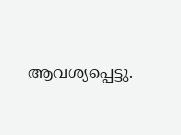ആവശ്യപ്പെട്ടു.